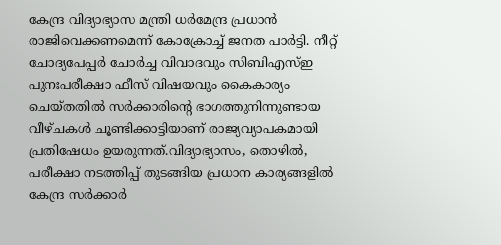കേന്ദ്ര വിദ്യാഭ്യാസ മന്ത്രി ധർമേന്ദ്ര പ്രധാൻ രാജിവെക്കണമെന്ന് കോക്രോച്ച് ജനത പാർട്ടി. നീറ്റ് ചോദ്യപേപ്പർ ചോർച്ച വിവാദവും സിബിഎസ്ഇ പുനഃപരീക്ഷാ ഫീസ് വിഷയവും കൈകാര്യം ചെയ്തതിൽ സർക്കാരിന്റെ ഭാഗത്തുനിന്നുണ്ടായ വീഴ്ചകൾ ചൂണ്ടിക്കാട്ടിയാണ് രാജ്യവ്യാപകമായി പ്രതിഷേധം ഉയരുന്നത്.വിദ്യാഭ്യാസം, തൊഴിൽ, പരീക്ഷാ നടത്തിപ്പ് തുടങ്ങിയ പ്രധാന കാര്യങ്ങളിൽ കേന്ദ്ര സർക്കാർ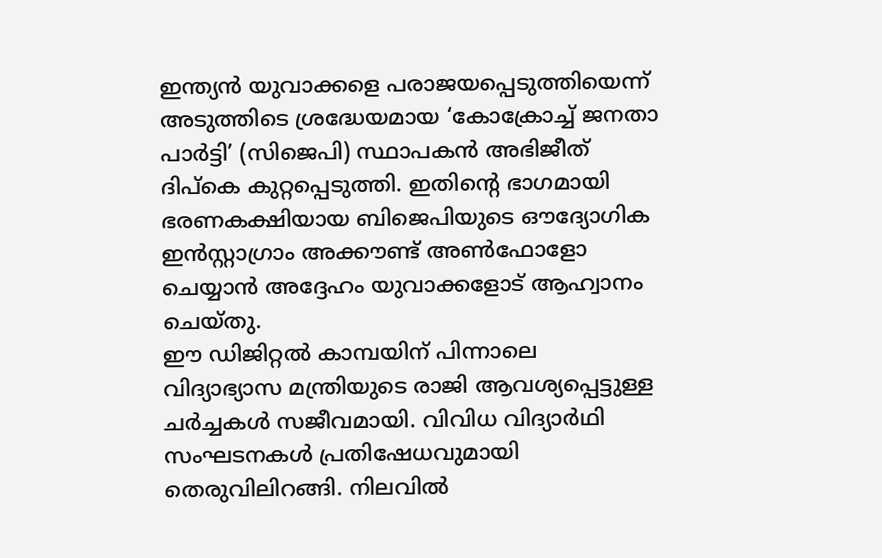ഇന്ത്യൻ യുവാക്കളെ പരാജയപ്പെടുത്തിയെന്ന് അടുത്തിടെ ശ്രദ്ധേയമായ ‘കോക്രോച്ച് ജനതാ പാർട്ടി’ (സിജെപി) സ്ഥാപകൻ അഭിജീത് ദിപ്കെ കുറ്റപ്പെടുത്തി. ഇതിന്റെ ഭാഗമായി ഭരണകക്ഷിയായ ബിജെപിയുടെ ഔദ്യോഗിക ഇൻസ്റ്റാഗ്രാം അക്കൗണ്ട് അൺഫോളോ ചെയ്യാൻ അദ്ദേഹം യുവാക്കളോട് ആഹ്വാനം ചെയ്തു.
ഈ ഡിജിറ്റൽ കാമ്പയിന് പിന്നാലെ വിദ്യാഭ്യാസ മന്ത്രിയുടെ രാജി ആവശ്യപ്പെട്ടുള്ള ചർച്ചകൾ സജീവമായി. വിവിധ വിദ്യാർഥി സംഘടനകൾ പ്രതിഷേധവുമായി തെരുവിലിറങ്ങി. നിലവിൽ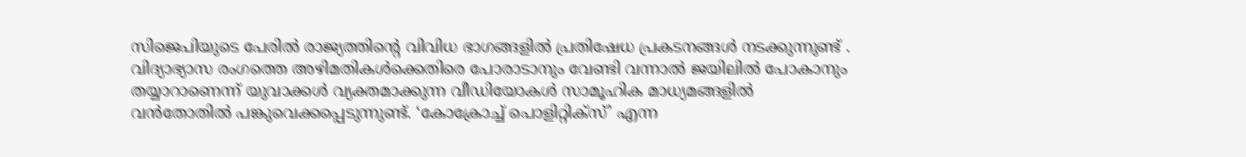സിജെപിയുടെ പേരിൽ രാജ്യത്തിന്റെ വിവിധ ഭാഗങ്ങളിൽ പ്രതിഷേധ പ്രകടനങ്ങൾ നടക്കുന്നുണ്ട് . വിദ്യാഭ്യാസ രംഗത്തെ അഴിമതികൾക്കെതിരെ പോരാടാനും വേണ്ടി വന്നാൽ ജയിലിൽ പോകാനും തയ്യാറാണെന്ന് യുവാക്കൾ വ്യക്തമാക്കുന്ന വീഡിയോകൾ സാമൂഹിക മാധ്യമങ്ങളിൽ വൻതോതിൽ പങ്കുവെക്കപ്പെടുന്നുണ്ട്. ‘കോക്രോച്ച് പൊളിറ്റിക്സ്’ എന്ന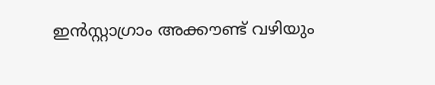ഇൻസ്റ്റാഗ്രാം അക്കൗണ്ട് വഴിയും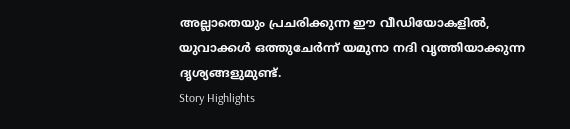അല്ലാതെയും പ്രചരിക്കുന്ന ഈ വീഡിയോകളിൽ, യുവാക്കൾ ഒത്തുചേർന്ന് യമുനാ നദി വൃത്തിയാക്കുന്ന ദൃശ്യങ്ങളുമുണ്ട്.
Story Highlights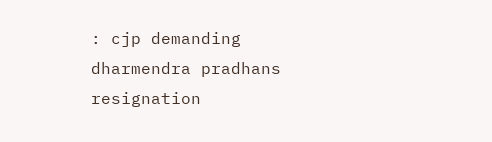: cjp demanding dharmendra pradhans resignation